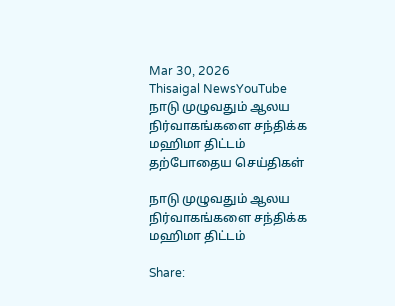Mar 30, 2026
Thisaigal NewsYouTube
நாடு முழுவதும் ஆலய நிர்வாகங்களை சந்திக்க மஹிமா திட்டம்
தற்போதைய செய்திகள்

நாடு முழுவதும் ஆலய நிர்வாகங்களை சந்திக்க மஹிமா திட்டம்

Share: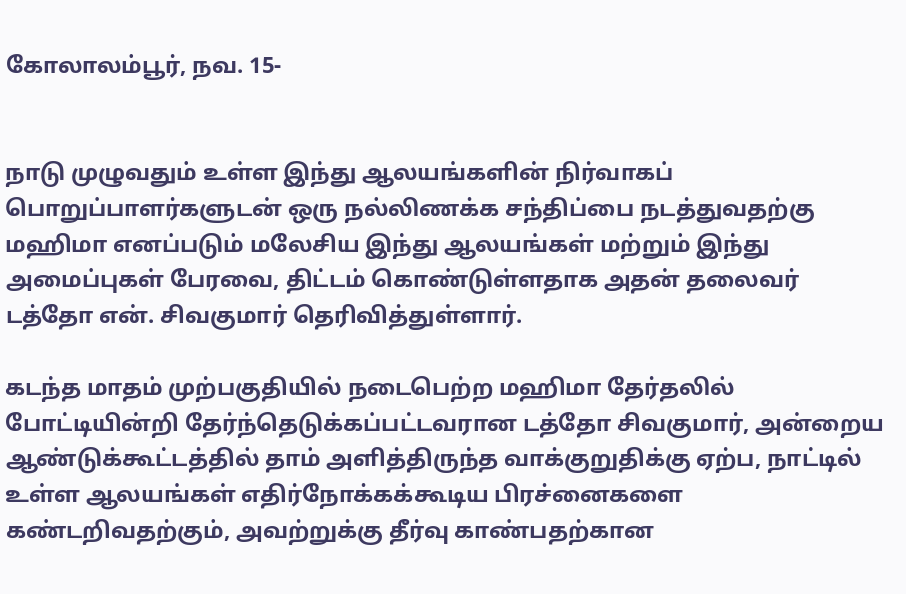கோலாலம்பூர், நவ. 15-


நாடு முழுவதும் உள்ள இந்து ஆலயங்களின் நிர்வாகப் பொறுப்பாளர்களுடன் ஒரு நல்லிணக்க சந்திப்பை நடத்துவதற்கு மஹிமா எனப்படும் மலேசிய இந்து ஆலயங்கள் மற்றும் இந்து அமைப்புகள் பேரவை, திட்டம் கொண்டுள்ளதாக அதன் தலைவர் டத்தோ என். சிவகுமார் தெரிவித்துள்ளார்.

கடந்த மாதம் முற்பகுதியில் நடைபெற்ற மஹிமா தேர்தலில் போட்டியின்றி தேர்ந்தெடுக்கப்பட்டவரான டத்தோ சிவகுமார், அன்றைய ஆண்டுக்கூட்டத்தில் தாம் அளித்திருந்த வாக்குறுதிக்கு ஏற்ப, நாட்டில் உள்ள ஆலயங்கள் எதிர்நோக்கக்கூடிய பிரச்னைகளை கண்டறிவதற்கும், அவற்றுக்கு தீர்வு காண்பதற்கான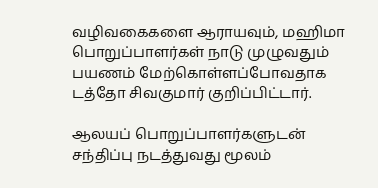வழிவகைகளை ஆராயவும், மஹிமா பொறுப்பாளர்கள் நாடு முழுவதும் பயணம் மேற்கொள்ளப்போவதாக டத்தோ சிவகுமார் குறிப்பிட்டார்.

ஆலயப் பொறுப்பாளர்களுடன் சந்திப்பு நடத்துவது மூலம்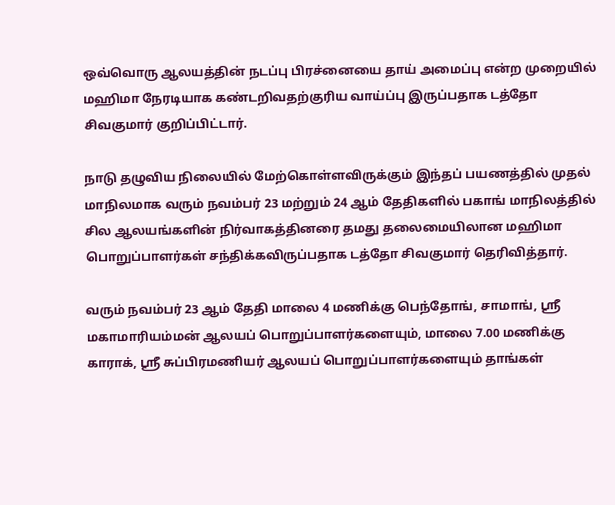ஒவ்வொரு ஆலயத்தின் நடப்பு பிரச்னையை தாய் அமைப்பு என்ற முறையில் மஹிமா நேரடியாக கண்டறிவதற்குரிய வாய்ப்பு இருப்பதாக டத்தோ சிவகுமார் குறிப்பிட்டார்.

நாடு தழுவிய நிலையில் மேற்கொள்ளவிருக்கும் இந்தப் பயணத்தில் முதல் மாநிலமாக வரும் நவம்பர் 23 மற்றும் 24 ஆம் தேதிகளில் பகாங் மாநிலத்தில் சில ஆலயங்களின் நிர்வாகத்தினரை தமது தலைமையிலான மஹிமா பொறுப்பாளர்கள் சந்திக்கவிருப்பதாக டத்தோ சிவகுமார் தெரிவித்தார்.

வரும் நவம்பர் 23 ஆம் தேதி மாலை 4 மணிக்கு பெந்தோங், சாமாங், ஸ்ரீ மகாமாரியம்மன் ஆலயப் பொறுப்பாளர்களையும், மாலை 7.00 மணிக்கு காராக், ஸ்ரீ சுப்பிரமணியர் ஆலயப் பொறுப்பாளர்களையும் தாங்கள்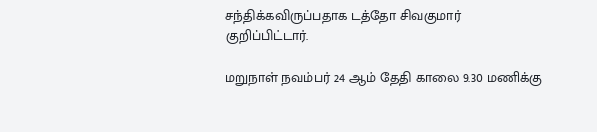சந்திக்கவிருப்பதாக டத்தோ சிவகுமார் குறிப்பிட்டார்.

மறுநாள் நவம்பர் 24 ஆம் தேதி காலை 9.30 மணிக்கு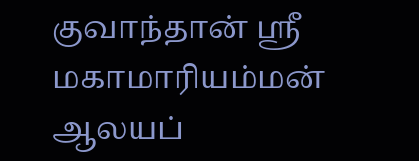குவாந்தான் ஸ்ரீ மகாமாரியம்மன் ஆலயப்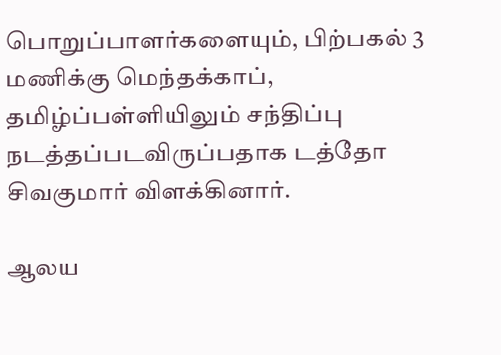பொறுப்பாளர்களையும், பிற்பகல் 3 மணிக்கு மெந்தக்காப், தமிழ்ப்பள்ளியிலும் சந்திப்பு நடத்தப்படவிருப்பதாக டத்தோ சிவகுமார் விளக்கினார்.

ஆலய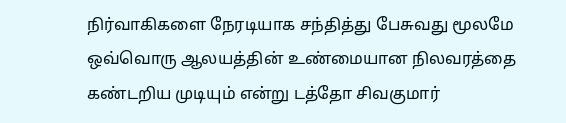நிர்வாகிகளை நேரடியாக சந்தித்து பேசுவது மூலமே ஒவ்வொரு ஆலயத்தின் உண்மையான நிலவரத்தை கண்டறிய முடியும் என்று டத்தோ சிவகுமார்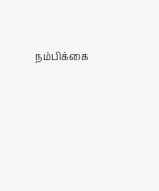நம்பிக்கை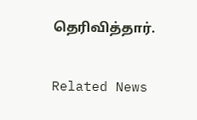தெரிவித்தார்.

Related News